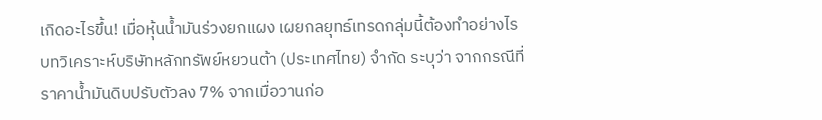เกิดอะไรขึ้น! เมื่อหุ้นน้ำมันร่วงยกแผง เผยกลยุทธ์เทรดกลุ่มนี้ต้องทำอย่างไร
บทวิเคราะห์บริษัทหลักทรัพย์หยวนต้า (ประเทศไทย) จำกัด ระบุว่า จากกรณีที่ราคาน้ำมันดิบปรับตัวลง 7% จากเมื่อวานก่อ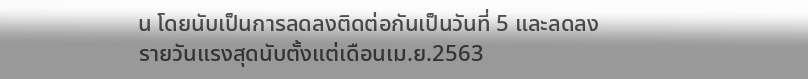น โดยนับเป็นการลดลงติดต่อกันเป็นวันที่ 5 และลดลงรายวันแรงสุดนับตั้งแต่เดือนเม.ย.2563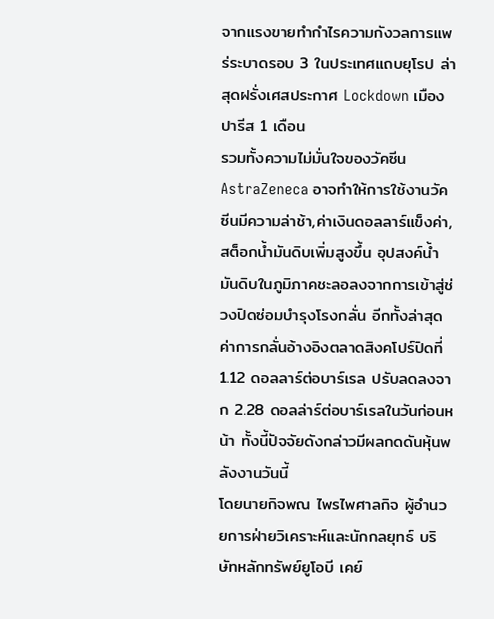จากแรงขายทำกำไรความกังวลการแพร่ระบาดรอบ 3 ในประเทศแถบยุโรป ล่าสุดฝรั่งเศสประกาศ Lockdown เมืองปารีส 1 เดือน
รวมทั้งความไม่มั่นใจของวัคซีน AstraZeneca อาจทำให้การใช้งานวัคซีนมีความล่าช้า,ค่าเงินดอลลาร์แข็งค่า,สต็อกน้ำมันดิบเพิ่มสูงขึ้น อุปสงค์น้ำมันดิบในภูมิภาคชะลอลงจากการเข้าสู่ช่วงปิดซ่อมบำรุงโรงกลั่น อีกทั้งล่าสุดค่าการกลั่นอ้างอิงตลาดสิงคโปร์ปิดที่ 1.12 ดอลลาร์ต่อบาร์เรล ปรับลดลงจาก 2.28 ดอลล่าร์ต่อบาร์เรลในวันก่อนหน้า ทั้งนี้ปัจจัยดังกล่าวมีผลกดดันหุ้นพลังงานวันนี้
โดยนายกิจพณ ไพรไพศาลกิจ ผู้อำนวยการฝ่ายวิเคราะห์และนักกลยุทธ์ บริษัทหลักทรัพย์ยูโอบี เคย์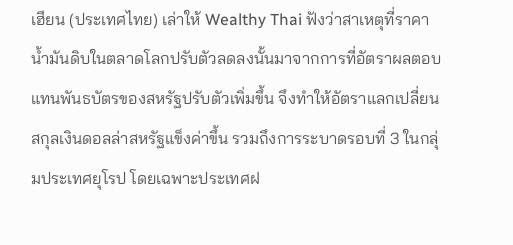เฮียน (ประเทศไทย) เล่าให้ Wealthy Thai ฟังว่าสาเหตุที่ราคาน้ำมันดิบในตลาดโลกปรับตัวลดลงนั้นมาจากการที่อัตราผลตอบแทนพันธบัตรของสหรัฐปรับตัวเพิ่มขึ้น จึงทำให้อัตราแลกเปลี่ยนสกุลเงินดอลล่าสหรัฐแข็งค่าขึ้น รวมถึงการระบาดรอบที่ 3 ในกลุ่มประเทศยุโรป โดยเฉพาะประเทศฝ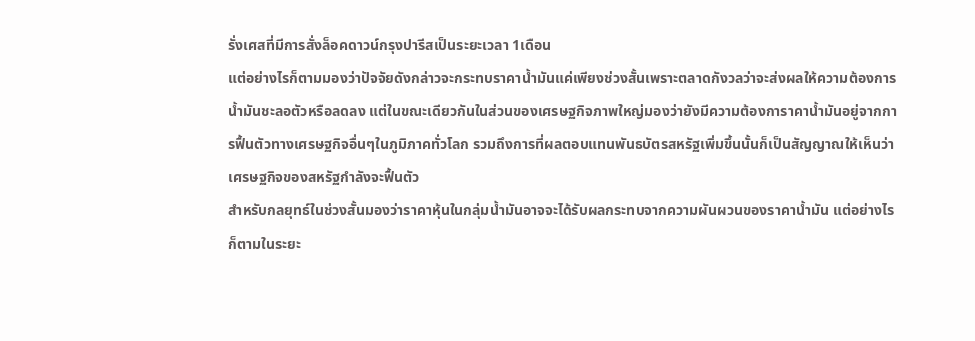รั่งเศสที่มีการสั่งล็อคดาวน์กรุงปารีสเป็นระยะเวลา 1เดือน
แต่อย่างไรก็ตามมองว่าปัจจัยดังกล่าวจะกระทบราคาน้ำมันแค่เพียงช่วงสั้นเพราะตลาดกังวลว่าจะส่งผลให้ความต้องการน้ำมันชะลอตัวหรือลดลง แต่ในขณะเดียวกันในส่วนของเศรษฐกิจภาพใหญ่มองว่ายังมีความต้องการาคาน้ำมันอยู่จากการฟื้นตัวทางเศรษฐกิจอื่นๆในภูมิภาคทั่วโลก รวมถึงการที่ผลตอบแทนพันธบัตรสหรัฐเพิ่มขึ้นนั้นก็เป็นสัญญาณให้เห็นว่าเศรษฐกิจของสหรัฐกำลังจะฟื้นตัว
สำหรับกลยุทธ์ในช่วงสั้นมองว่าราคาหุ้นในกลุ่มน้ำมันอาจจะได้รับผลกระทบจากความผันผวนของราคาน้ำมัน แต่อย่างไรก็ตามในระยะ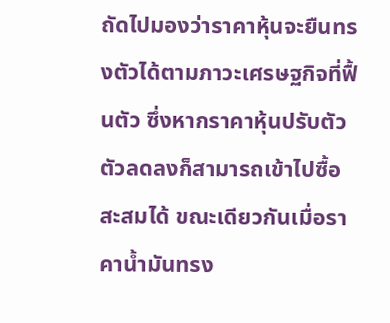ถัดไปมองว่าราคาหุ้นจะยืนทรงตัวได้ตามภาวะเศรษฐกิจที่ฟื้นตัว ซึ่งหากราคาหุ้นปรับตัวตัวลดลงก็สามารถเข้าไปซื้อสะสมได้ ขณะเดียวกันเมื่อราคาน้ำมันทรง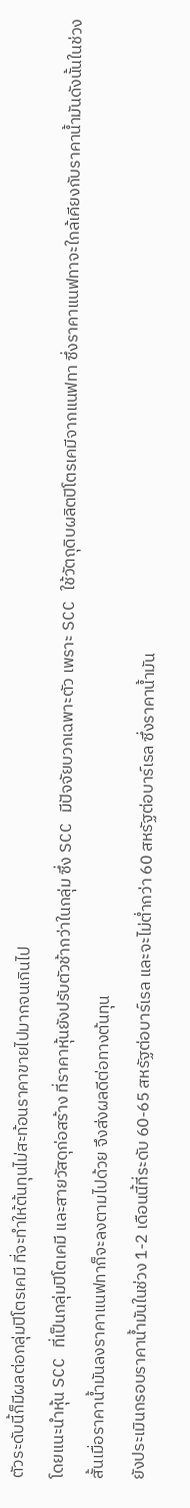ตัวระดับนี้ก็มีผลต่อกลุ่มปิโตรเคมี ที่จะทำให้ต้นทุนไม่สะท้อนราคาขายไปมากจนเกินไป
โดยแนะนำหุ้น SCC ที่เป็นกลุ่มปิโตเคมี และสายวัสดุก่อสร้าง ที่ราคาหุ้นยังปรับตัวช้ากว่าในกลุ่ม ซึ่ง SCC มีปัจจัยบวกเฉพาะตัว เพราะ SCC ใช้วัตถุดิบผลิตปิโตรเคมีจากแนฟทา ซึ่งราคาแนฟทาจะใกล้เคียงกับราคาน้ำมันดังนั้นในช่วงสั้นเมื่อราคาน้ำมันลงราคาแนฟทาก็จะลงตามไปด้วย จึงส่งผลดีต่อทางต้นทุน
ยังประเมินกรอบราคาน้ำมันในช่วง 1-2 เดือนนี้ที่ระดับ 60-65 สหรัฐต่อบาร์เรล และจะไม่ต่ำกว่า 60 สหรัฐต่อบาร์เรล ซึ่งราคาน้ำมัน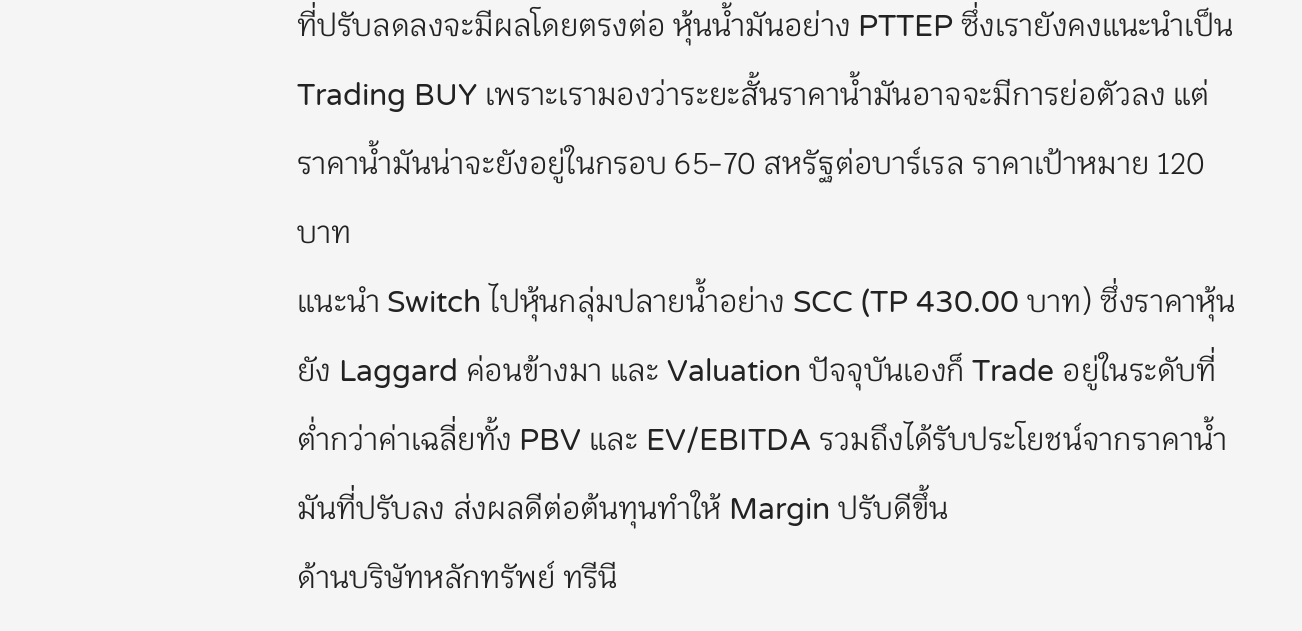ที่ปรับลดลงจะมีผลโดยตรงต่อ หุ้นน้ำมันอย่าง PTTEP ซึ่งเรายังคงแนะนำเป็น Trading BUY เพราะเรามองว่าระยะสั้นราคาน้ำมันอาจจะมีการย่อตัวลง แต่ราคาน้ำมันน่าจะยังอยู่ในกรอบ 65-70 สหรัฐต่อบาร์เรล ราคาเป้าหมาย 120 บาท
แนะนำ Switch ไปหุ้นกลุ่มปลายน้ำอย่าง SCC (TP 430.00 บาท) ซึ่งราคาหุ้นยัง Laggard ค่อนข้างมา และ Valuation ปัจจุบันเองก็ Trade อยู่ในระดับที่ต่ำกว่าค่าเฉลี่ยทั้ง PBV และ EV/EBITDA รวมถึงได้รับประโยชน์จากราคาน้ำมันที่ปรับลง ส่งผลดีต่อต้นทุนทำให้ Margin ปรับดีขึ้น
ด้านบริษัทหลักทรัพย์ ทรีนี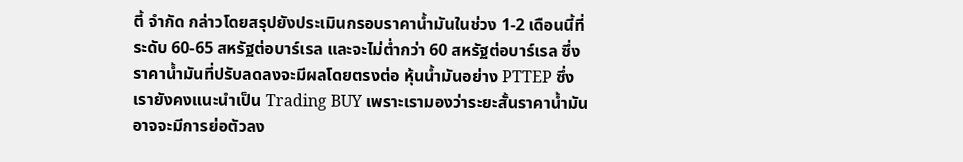ตี้ จำกัด กล่าวโดยสรุปยังประเมินกรอบราคาน้ำมันในช่วง 1-2 เดือนนี้ที่ระดับ 60-65 สหรัฐต่อบาร์เรล และจะไม่ต่ำกว่า 60 สหรัฐต่อบาร์เรล ซึ่งราคาน้ำมันที่ปรับลดลงจะมีผลโดยตรงต่อ หุ้นน้ำมันอย่าง PTTEP ซึ่งเรายังคงแนะนำเป็น Trading BUY เพราะเรามองว่าระยะสั้นราคาน้ำมันอาจจะมีการย่อตัวลง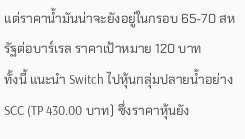แต่ราคาน้ำมันน่าจะยังอยู่ในกรอบ 65-70 สหรัฐต่อบาร์เรล ราคาเป้าหมาย 120 บาท
ทั้งนี้ แนะนำ Switch ไปหุ้นกลุ่มปลายน้ำอย่าง SCC (TP 430.00 บาท) ซึ่งราคาหุ้นยัง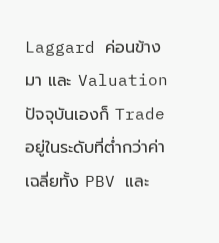Laggard ค่อนข้างมา และ Valuation ปัจจุบันเองก็ Trade อยู่ในระดับที่ต่ำกว่าค่าเฉลี่ยทั้ง PBV และ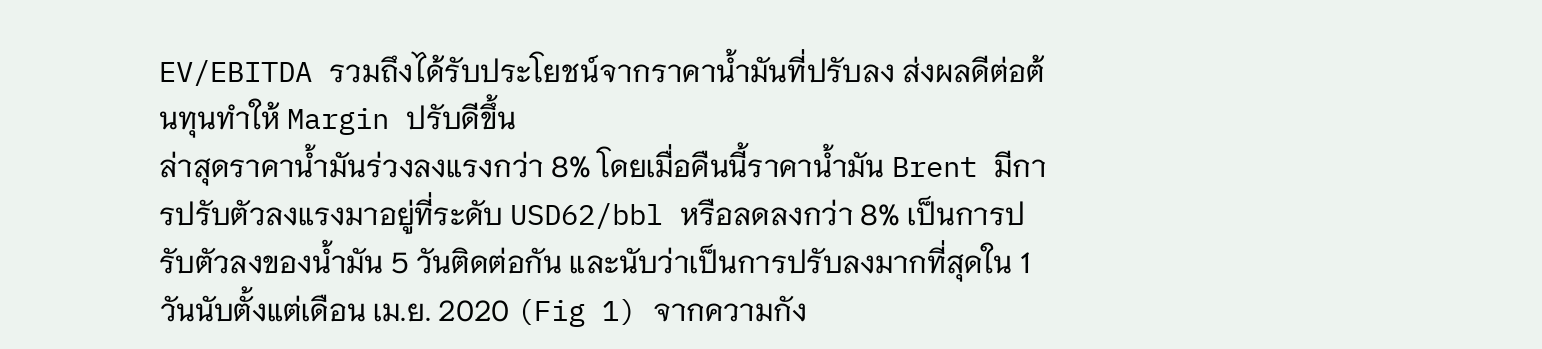EV/EBITDA รวมถึงได้รับประโยชน์จากราคาน้ำมันที่ปรับลง ส่งผลดีต่อต้นทุนทำให้ Margin ปรับดีขึ้น
ล่าสุดราคาน้ำมันร่วงลงแรงกว่า 8% โดยเมื่อคืนนี้ราคาน้ำมัน Brent มีการปรับตัวลงแรงมาอยู่ที่ระดับ USD62/bbl หรือลดลงกว่า 8% เป็นการปรับตัวลงของน้ำมัน 5 วันติดต่อกัน และนับว่าเป็นการปรับลงมากที่สุดใน 1 วันนับตั้งแต่เดือน เม.ย. 2020 (Fig 1) จากความกัง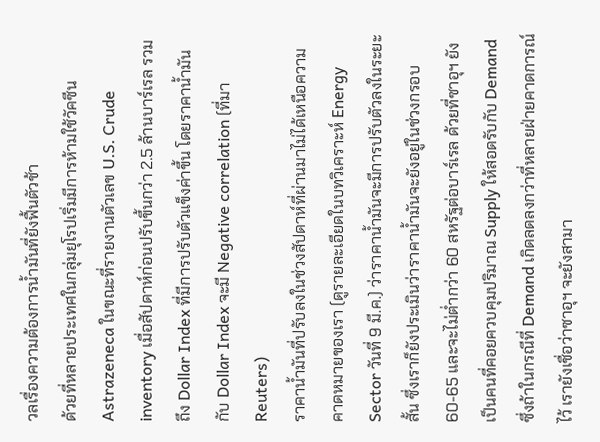วลเรื่องความต้องการน้ำมันที่ยังฟื้นตัวช้า
ด้วยที่หลายประเทศในกลุ่มยุโรปเริ่มมีการห้ามใช้วัคซีน Astrazeneca ในขณะที่รายงานตัวเลข U.S. Crude inventory เมื่อสัปดาห์ก่อนปรับขึ้นกว่า 2.5 ล้านบาร์เรล รวมถึง Dollar Index ที่มีการปรับตัวแข็งค่าขึ้น โดยราคาน้ำมันกับ Dollar Index จะมี Negative correlation (ที่มา Reuters)
ราคาน้ำมันที่ปรับลงในช่วงสัปดาห์ที่ผ่านมาไม่ได้เหนือความคาดหมายของเรา (ดูรายละเอียดในบทวิเคราะห์ Energy Sector วันที่ 9 มี.ค.) ว่าราคาน้ำมันจะมีการปรับตัวลงในระยะสั้น ซึ่งเราก็ยังประเมินว่าราคาน้ำมันจะยังอยู่ในช่วงกรอบ 60-65 และจะไม่ต่ำกว่า 60 สหรัฐต่อบาร์เรล ด้วยที่ซาอุฯ ยังเป็นคนที่คอยควบคุมปริมาณ Supply ให้สอดรับกับ Demand ซึ่งถ้าในกรณีที่ Demand เกิดลดลงกว่าที่หลายฝ่ายคาดการณ์ไว้ เรายังเชื่อว่าซาอุฯ จะยังสามา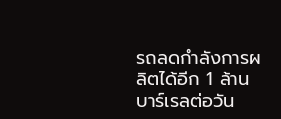รถลดกำลังการผลิตได้อีก 1 ล้านบาร์เรลต่อวัน